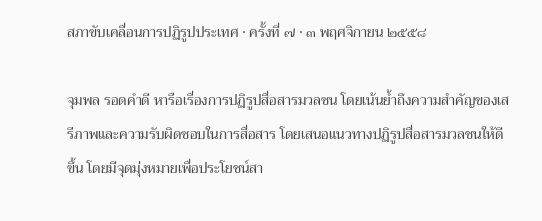สภาขับเคลื่อนการปฏิรูปประเทศ · ครั้งที่ ๗ · ๓ พฤศจิกายน ๒๕๕๘

จุมพล รอดคําดี หารือเรื่องการปฏิรูปสื่อสารมวลชน โดยเน้นย้ำถึงความสำคัญของเสรีภาพและความรับผิดชอบในการสื่อสาร โดยเสนอแนวทางปฏิรูปสื่อสารมวลชนให้ดีขึ้น โดยมีจุดมุ่งหมายเพื่อประโยชน์สา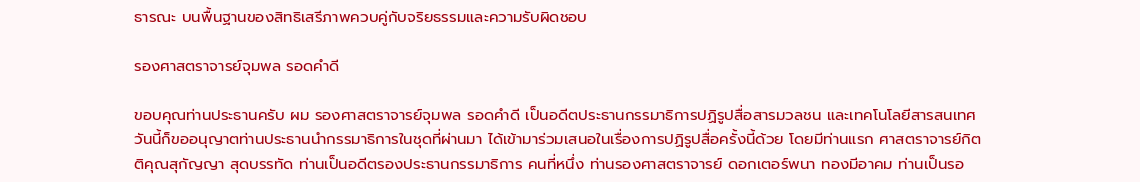ธารณะ บนพื้นฐานของสิทธิเสรีภาพควบคู่กับจริยธรรมและความรับผิดชอบ

รองศาสตราจารย์จุมพล รอดคําดี

ขอบคุณท่านประธานครับ ผม รองศาสตราจารย์จุมพล รอดคําดี เป็นอดีตประธานกรรมาธิการปฏิรูปสื่อสารมวลชน และเทคโนโลยีสารสนเทศ วันนี้ก็ขออนุญาตท่านประธานนํากรรมาธิการในชุดที่ผ่านมา ได้เข้ามาร่วมเสนอในเรื่องการปฏิรูปสื่อครั้งนี้ด้วย โดยมีท่านแรก ศาสตราจารย์กิตติคุณสุกัญญา สุดบรรทัด ท่านเป็นอดีตรองประธานกรรมาธิการ คนที่หนึ่ง ท่านรองศาสตราจารย์ ดอกเตอร์พนา ทองมีอาคม ท่านเป็นรอ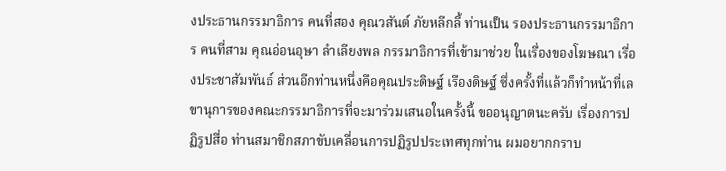งประธานกรรมาธิการ คนที่สอง คุณวสันต์ ภัยหลีกลี้ ท่านเป็น รองประธานกรรมาธิการ คนที่สาม คุณอ่อนอุษา ลําเลียงพล กรรมาธิการที่เข้ามาช่วย ในเรื่องของโฆษณา เรื่องประชาสัมพันธ์ ส่วนอีกท่านหนึ่งคือคุณประดิษฐ์ เรืองดิษฐ์ ซึ่งครั้งที่แล้วก็ทําหน้าที่เลขานุการของคณะกรรมาธิการที่จะมาร่วมเสนอในครั้งนี้ ขออนุญาตนะครับ เรื่องการปฏิรูปสื่อ ท่านสมาชิกสภาขับเคลื่อนการปฏิรูปประเทศทุกท่าน ผมอยากกราบ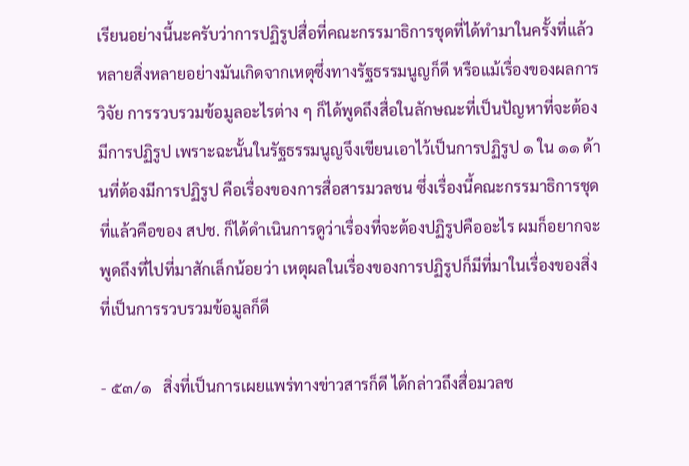เรียนอย่างนี้นะครับว่าการปฏิรูปสื่อที่คณะกรรมาธิการชุดที่ได้ทํามาในครั้งที่แล้ว หลายสิ่งหลายอย่างมันเกิดจากเหตุซึ่งทางรัฐธรรมนูญก็ดี หรือแม้เรื่องของผลการวิจัย การรวบรวมข้อมูลอะไรต่าง ๆ ก็ได้พูดถึงสื่อในลักษณะที่เป็นปัญหาที่จะต้องมีการปฏิรูป เพราะฉะนั้นในรัฐธรรมนูญจึงเขียนเอาไว้เป็นการปฏิรูป ๑ ใน ๑๑ ด้านที่ต้องมีการปฏิรูป คือเรื่องของการสื่อสารมวลชน ซึ่งเรื่องนี้คณะกรรมาธิการชุดที่แล้วคือของ สปช. ก็ได้ดําเนินการดูว่าเรื่องที่จะต้องปฏิรูปคืออะไร ผมก็อยากจะพูดถึงที่ไปที่มาสักเล็กน้อยว่า เหตุผลในเรื่องของการปฏิรูปก็มีที่มาในเรื่องของสิ่งที่เป็นการรวบรวมข้อมูลก็ดี

- ๕๓/๑   สิ่งที่เป็นการเผยแพร่ทางข่าวสารก็ดี ได้กล่าวถึงสื่อมวลช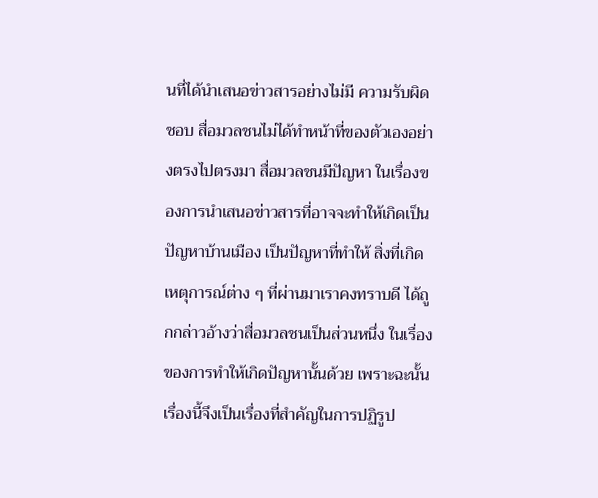นที่ได้นําเสนอข่าวสารอย่างไม่มี ความรับผิดชอบ สื่อมวลชนไม่ได้ทําหน้าที่ของตัวเองอย่างตรงไปตรงมา สื่อมวลชนมีปัญหา ในเรื่องของการนําเสนอข่าวสารที่อาจจะทําให้เกิดเป็นปัญหาบ้านเมือง เป็นปัญหาที่ทําให้ สิ่งที่เกิดเหตุการณ์ต่าง ๆ ที่ผ่านมาเราคงทราบดี ได้ถูกกล่าวอ้างว่าสื่อมวลชนเป็นส่วนหนึ่ง ในเรื่องของการทําให้เกิดปัญหานั้นด้วย เพราะฉะนั้นเรื่องนี้จึงเป็นเรื่องที่สําคัญในการปฏิรูป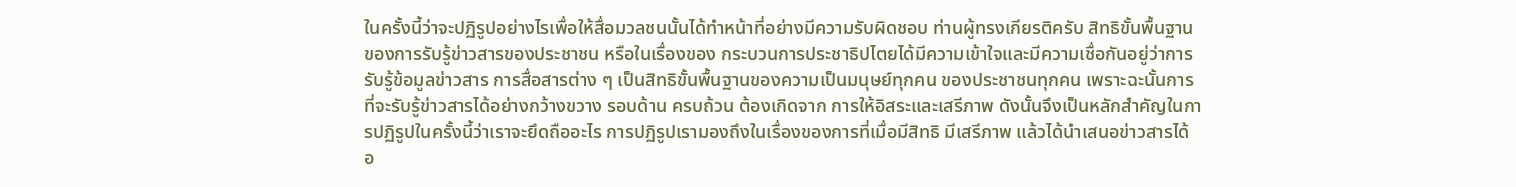ในครั้งนี้ว่าจะปฏิรูปอย่างไรเพื่อให้สื่อมวลชนนั้นได้ทําหน้าที่อย่างมีความรับผิดชอบ ท่านผู้ทรงเกียรติครับ สิทธิขั้นพื้นฐานของการรับรู้ข่าวสารของประชาชน หรือในเรื่องของ กระบวนการประชาธิปไตยได้มีความเข้าใจและมีความเชื่อกันอยู่ว่าการรับรู้ข้อมูลข่าวสาร การสื่อสารต่าง ๆ เป็นสิทธิขั้นพื้นฐานของความเป็นมนุษย์ทุกคน ของประชาชนทุกคน เพราะฉะนั้นการที่จะรับรู้ข่าวสารได้อย่างกว้างขวาง รอบด้าน ครบถ้วน ต้องเกิดจาก การให้อิสระและเสรีภาพ ดังนั้นจึงเป็นหลักสําคัญในการปฏิรูปในครั้งนี้ว่าเราจะยึดถืออะไร การปฏิรูปเรามองถึงในเรื่องของการที่เมื่อมีสิทธิ มีเสรีภาพ แล้วได้นําเสนอข่าวสารได้ อ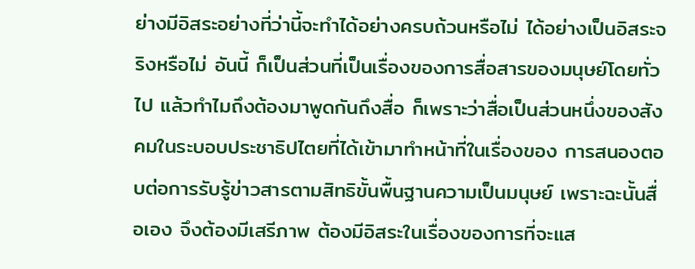ย่างมีอิสระอย่างที่ว่านี้จะทําได้อย่างครบถ้วนหรือไม่ ได้อย่างเป็นอิสระจริงหรือไม่ อันนี้ ก็เป็นส่วนที่เป็นเรื่องของการสื่อสารของมนุษย์โดยทั่วไป แล้วทําไมถึงต้องมาพูดกันถึงสื่อ ก็เพราะว่าสื่อเป็นส่วนหนึ่งของสังคมในระบอบประชาธิปไตยที่ได้เข้ามาทําหน้าที่ในเรื่องของ การสนองตอบต่อการรับรู้ข่าวสารตามสิทธิขั้นพื้นฐานความเป็นมนุษย์ เพราะฉะนั้นสื่อเอง จึงต้องมีเสรีภาพ ต้องมีอิสระในเรื่องของการที่จะแส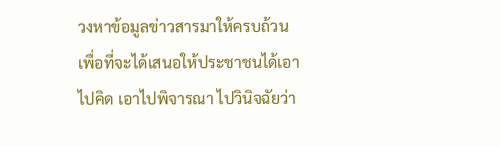วงหาข้อมูลข่าวสารมาให้ครบถ้วน เพื่อที่จะได้เสนอให้ประชาชนได้เอาไปคิด เอาไปพิจารณา ไปวินิจฉัยว่า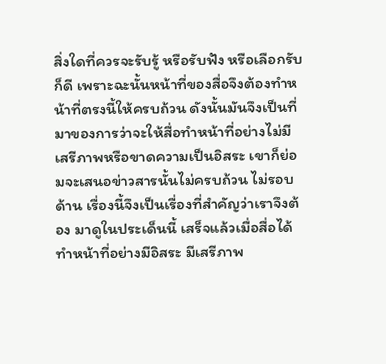สิ่งใดที่ควรจะรับรู้ หรือรับฟัง หรือเลือกรับก็ดี เพราะฉะนั้นหน้าที่ของสื่อจึงต้องทําหน้าที่ตรงนี้ให้ครบถ้วน ดังนั้นมันจึงเป็นที่มาของการว่าจะให้สื่อทําหน้าที่อย่างไม่มีเสรีภาพหรือขาดความเป็นอิสระ เขาก็ย่อมจะเสนอข่าวสารนั้นไม่ครบถ้วน ไม่รอบด้าน เรื่องนี้จึงเป็นเรื่องที่สําคัญว่าเราจึงต้อง มาดูในประเด็นนี้ เสร็จแล้วเมื่อสื่อได้ทําหน้าที่อย่างมีอิสระ มีเสรีภาพ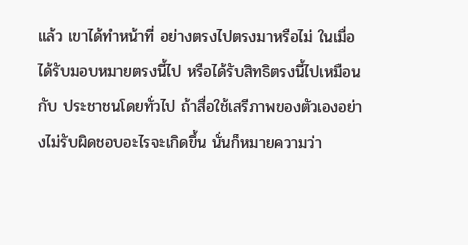แล้ว เขาได้ทําหน้าที่ อย่างตรงไปตรงมาหรือไม่ ในเมื่อได้รับมอบหมายตรงนี้ไป หรือได้รับสิทธิตรงนี้ไปเหมือนกับ ประชาชนโดยทั่วไป ถ้าสื่อใช้เสรีภาพของตัวเองอย่างไม่รับผิดชอบอะไรจะเกิดขึ้น นั่นก็หมายความว่า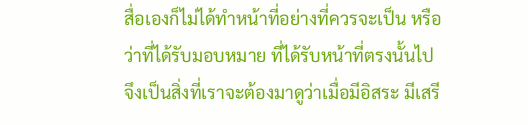สื่อเองก็ไม่ได้ทําหน้าที่อย่างที่ควรจะเป็น หรือว่าที่ได้รับมอบหมาย ที่ได้รับหน้าที่ตรงนั้นไป จึงเป็นสิ่งที่เราจะต้องมาดูว่าเมื่อมีอิสระ มีเสรี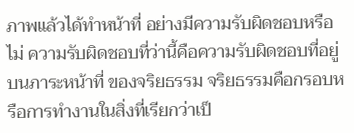ภาพแล้วได้ทําหน้าที่ อย่างมีความรับผิดชอบหรือไม่ ความรับผิดชอบที่ว่านี้คือความรับผิดชอบที่อยู่บนภาระหน้าที่ ของจริยธรรม จริยธรรมคือกรอบหรือการทํางานในสิ่งที่เรียกว่าเป็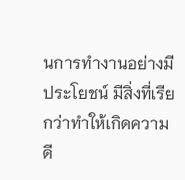นการทํางานอย่างมีประโยชน์ มีสิ่งที่เรียกว่าทําให้เกิดความดี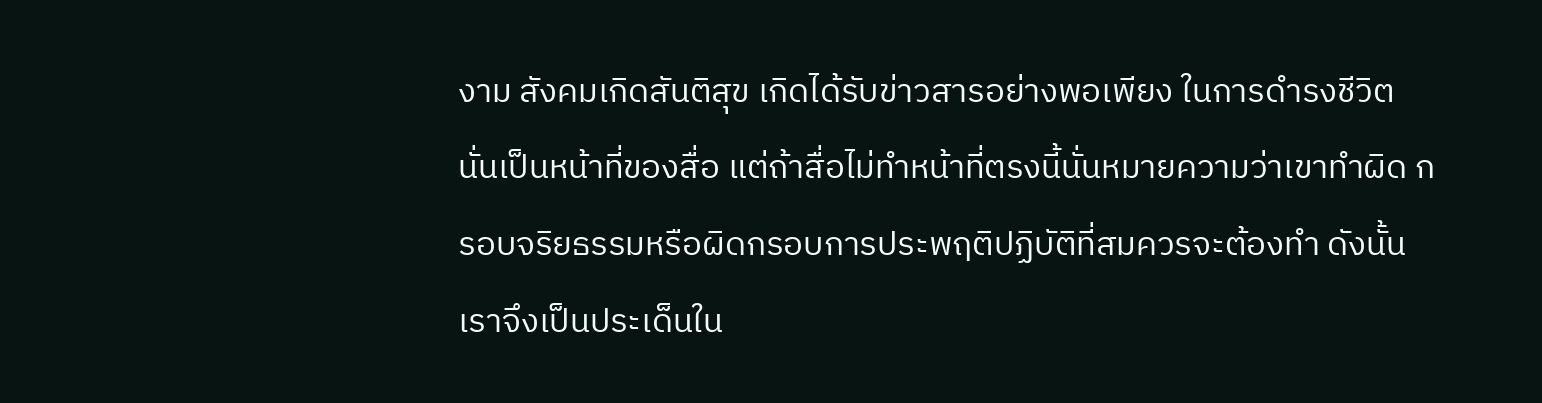งาม สังคมเกิดสันติสุข เกิดได้รับข่าวสารอย่างพอเพียง ในการดํารงชีวิต นั่นเป็นหน้าที่ของสื่อ แต่ถ้าสื่อไม่ทําหน้าที่ตรงนี้นั่นหมายความว่าเขาทําผิด กรอบจริยธรรมหรือผิดกรอบการประพฤติปฏิบัติที่สมควรจะต้องทํา ดังนั้นเราจึงเป็นประเด็นใน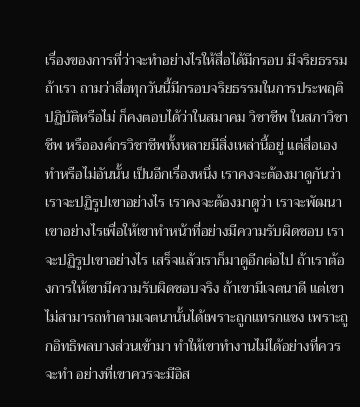เรื่องของการที่ว่าจะทําอย่างไรให้สื่อได้มีกรอบ มีจริยธรรม ถ้าเรา ถามว่าสื่อทุกวันนี้มีกรอบจริยธรรมในการประพฤติปฏิบัติหรือไม่ ก็คงตอบได้ว่าในสมาคม วิชาชีพ ในสภาวิชาชีพ หรือองค์กรวิชาชีพทั้งหลายมีสิ่งเหล่านี้อยู่ แต่สื่อเองทําหรือไม่อันนั้น เป็นอีกเรื่องหนึ่ง เราคงจะต้องมาดูกันว่าเราจะปฏิรูปเขาอย่างไร เราคงจะต้องมาดูว่า เราจะพัฒนาเขาอย่างไรเพื่อให้เขาทําหน้าที่อย่างมีความรับผิดชอบ เราจะปฏิรูปเขาอย่างไร เสร็จแล้วเราก็มาดูอีกต่อไป ถ้าเราต้องการให้เขามีความรับผิดชอบจริง ถ้าเขามีเจตนาดี แต่เขาไม่สามารถทําตามเจตนานั้นได้เพราะถูกแทรกแซง เพราะถูกอิทธิพลบางส่วนเข้ามา ทําให้เขาทํางานไม่ได้อย่างที่ควรจะทํา อย่างที่เขาควรจะมีอิส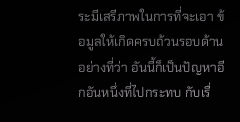ระมีเสรีภาพในการที่จะเอา ข้อมูลให้เกิดครบถ้วนรอบด้านอย่างที่ว่า อันนี้ก็เป็นปัญหาอีกอันหนึ่งที่ไปกระทบ กับเรื่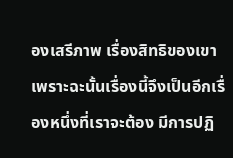องเสรีภาพ เรื่องสิทธิของเขา เพราะฉะนั้นเรื่องนี้จึงเป็นอีกเรื่องหนึ่งที่เราจะต้อง มีการปฏิ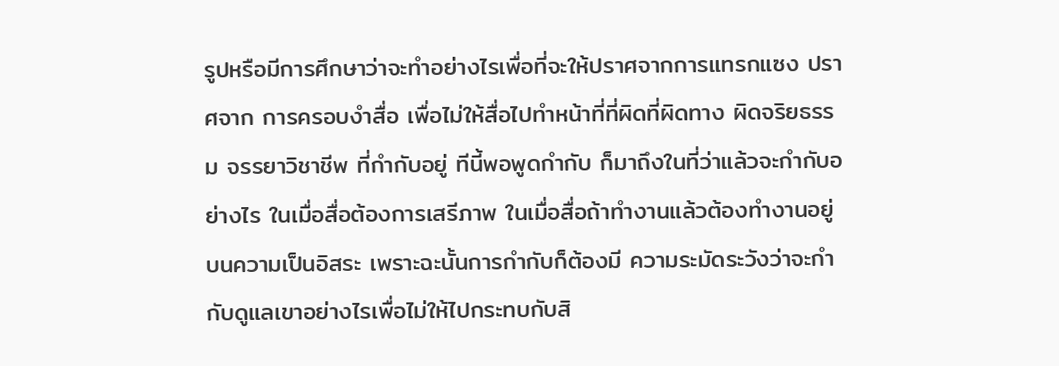รูปหรือมีการศึกษาว่าจะทําอย่างไรเพื่อที่จะให้ปราศจากการแทรกแซง ปราศจาก การครอบงําสื่อ เพื่อไม่ให้สื่อไปทําหน้าที่ที่ผิดที่ผิดทาง ผิดจริยธรรม จรรยาวิชาชีพ ที่กํากับอยู่ ทีนี้พอพูดกํากับ ก็มาถึงในที่ว่าแล้วจะกํากับอย่างไร ในเมื่อสื่อต้องการเสรีภาพ ในเมื่อสื่อถ้าทํางานแล้วต้องทํางานอยู่บนความเป็นอิสระ เพราะฉะนั้นการกํากับก็ต้องมี ความระมัดระวังว่าจะกํากับดูแลเขาอย่างไรเพื่อไม่ให้ไปกระทบกับสิ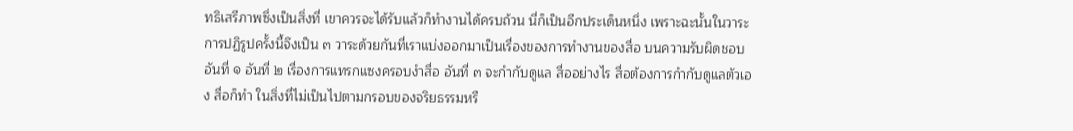ทธิเสรีภาพซึ่งเป็นสิ่งที่ เขาควรจะได้รับแล้วก็ทํางานได้ครบถ้วน นี่ก็เป็นอีกประเด็นหนึ่ง เพราะฉะนั้นในวาระ การปฏิรูปครั้งนี้จึงเป็น ๓ วาระด้วยกันที่เราแบ่งออกมาเป็นเรื่องของการทํางานของสื่อ บนความรับผิดชอบ อันที่ ๑ อันที่ ๒ เรื่องการแทรกแซงครอบงําสื่อ อันที่ ๓ จะกํากับดูแล สื่ออย่างไร สื่อต้องการกํากับดูแลตัวเอง สื่อก็ทํา ในสิ่งที่ไม่เป็นไปตามกรอบของจริยธรรมหรื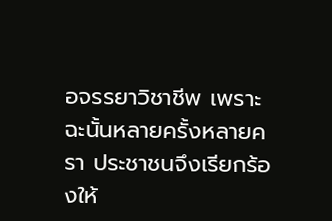อจรรยาวิชาชีพ เพราะฉะนั้นหลายครั้งหลายครา ประชาชนจึงเรียกร้องให้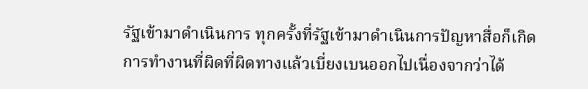รัฐเข้ามาดําเนินการ ทุกครั้งที่รัฐเข้ามาดําเนินการปัญหาสื่อก็เกิด การทํางานที่ผิดที่ผิดทางแล้วเบี่ยงเบนออกไปเนื่องจากว่าได้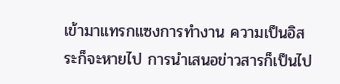เข้ามาแทรกแซงการทํางาน ความเป็นอิสระก็จะหายไป การนําเสนอข่าวสารก็เป็นไป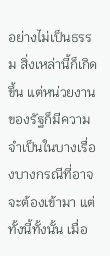อย่างไม่เป็นธรรม สิ่งเหล่านี้ก็เกิดขึ้น แต่หน่วยงานของรัฐก็มีความจําเป็นในบางเรื่องบางกรณีที่อาจจะต้องเข้ามา แต่ทั้งนี้ทั้งนั้น เมื่อ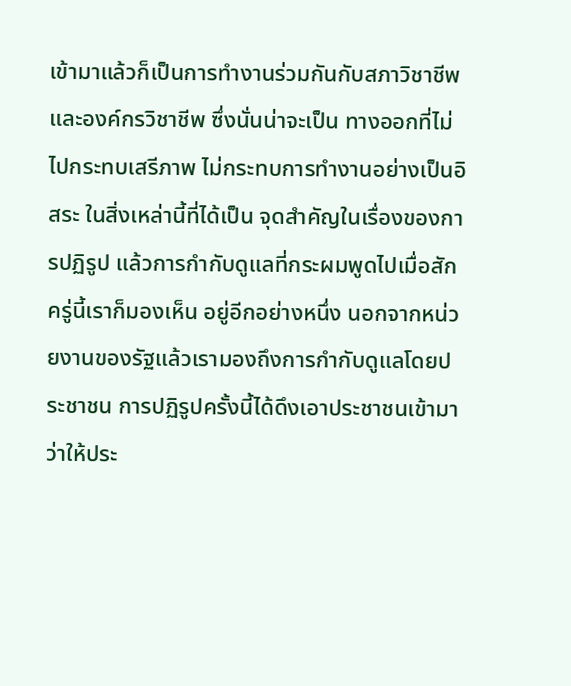เข้ามาแล้วก็เป็นการทํางานร่วมกันกับสภาวิชาชีพและองค์กรวิชาชีพ ซึ่งนั่นน่าจะเป็น ทางออกที่ไม่ไปกระทบเสรีภาพ ไม่กระทบการทํางานอย่างเป็นอิสระ ในสิ่งเหล่านี้ที่ได้เป็น จุดสําคัญในเรื่องของการปฏิรูป แล้วการกํากับดูแลที่กระผมพูดไปเมื่อสักครู่นี้เราก็มองเห็น อยู่อีกอย่างหนึ่ง นอกจากหน่วยงานของรัฐแล้วเรามองถึงการกํากับดูแลโดยประชาชน การปฏิรูปครั้งนี้ได้ดึงเอาประชาชนเข้ามาว่าให้ประ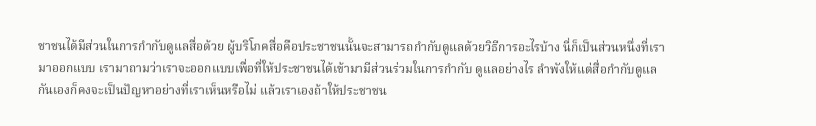ชาชนได้มีส่วนในการกํากับดูแลสื่อด้วย ผู้บริโภคสื่อคือประชาชนนั้นจะสามารถกํากับดูแลด้วยวิธีการอะไรบ้าง นี่ก็เป็นส่วนหนึ่งที่เรา มาออกแบบ เรามาถามว่าเราจะออกแบบเพื่อที่ให้ประชาชนได้เข้ามามีส่วนร่วมในการกํากับ ดูแลอย่างไร ลําพังให้แต่สื่อกํากับดูแลกันเองก็คงจะเป็นปัญหาอย่างที่เราเห็นหรือไม่ แล้วเราเองถ้าให้ประชาชน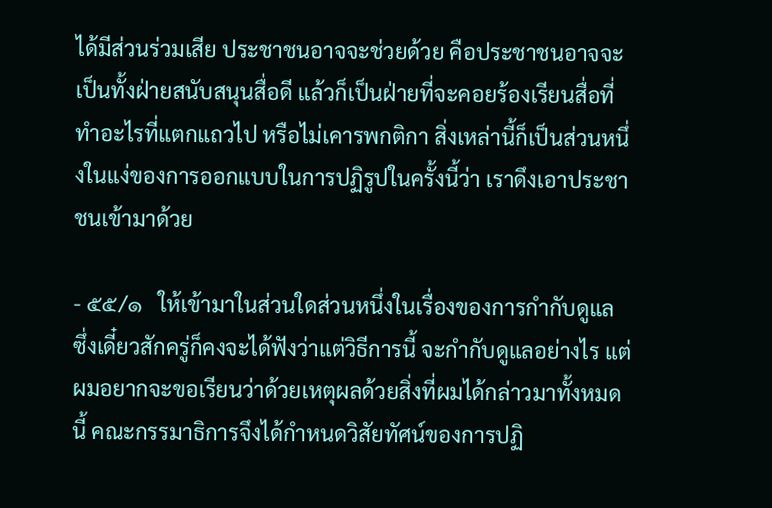ได้มีส่วนร่วมเสีย ประชาชนอาจจะช่วยด้วย คือประชาชนอาจจะ เป็นทั้งฝ่ายสนับสนุนสื่อดี แล้วก็เป็นฝ่ายที่จะคอยร้องเรียนสื่อที่ทําอะไรที่แตกแถวไป หรือไม่เคารพกติกา สิ่งเหล่านี้ก็เป็นส่วนหนึ่งในแง่ของการออกแบบในการปฏิรูปในครั้งนี้ว่า เราดึงเอาประชาชนเข้ามาด้วย

- ๕๕/๑   ให้เข้ามาในส่วนใดส่วนหนึ่งในเรื่องของการกํากับดูแล ซึ่งเดี๋ยวสักครู่ก็คงจะได้ฟังว่าแต่วิธีการนี้ จะกํากับดูแลอย่างไร แต่ผมอยากจะขอเรียนว่าด้วยเหตุผลด้วยสิ่งที่ผมได้กล่าวมาทั้งหมดนี้ คณะกรรมาธิการจึงได้กําหนดวิสัยทัศน์ของการปฏิ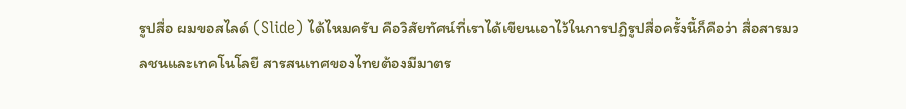รูปสื่อ ผมขอสไลด์ (Slide) ได้ไหมครับ คือวิสัยทัศน์ที่เราได้เขียนเอาไว้ในการปฏิรูปสื่อครั้งนี้ก็คือว่า สื่อสารมวลชนและเทคโนโลยี สารสนเทศของไทยต้องมีมาตร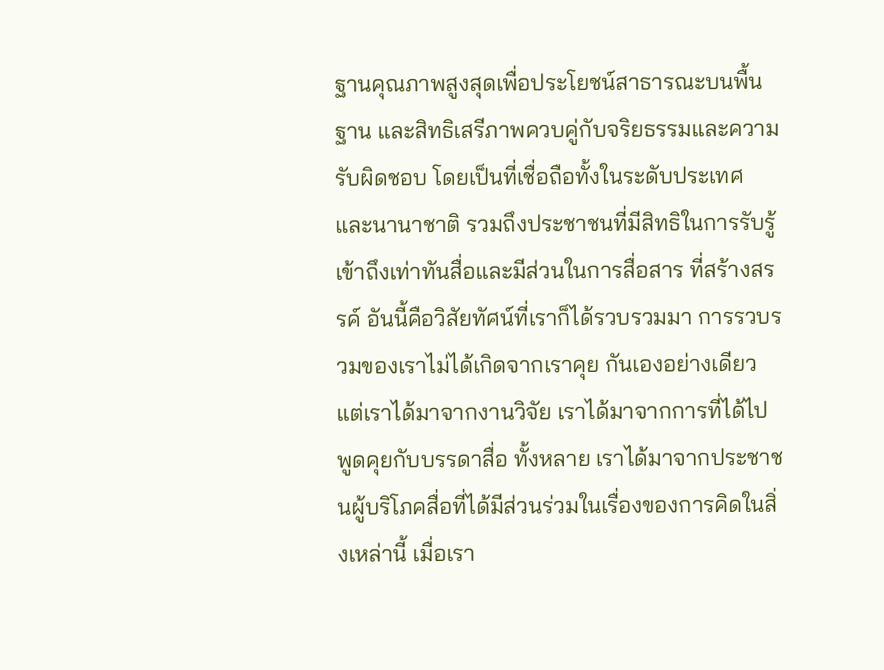ฐานคุณภาพสูงสุดเพื่อประโยชน์สาธารณะบนพื้นฐาน และสิทธิเสรีภาพควบคู่กับจริยธรรมและความรับผิดชอบ โดยเป็นที่เชื่อถือทั้งในระดับประเทศ และนานาชาติ รวมถึงประชาชนที่มีสิทธิในการรับรู้เข้าถึงเท่าทันสื่อและมีส่วนในการสื่อสาร ที่สร้างสรรค์ อันนี้คือวิสัยทัศน์ที่เราก็ได้รวบรวมมา การรวบรวมของเราไม่ได้เกิดจากเราคุย กันเองอย่างเดียว แต่เราได้มาจากงานวิจัย เราได้มาจากการที่ได้ไปพูดคุยกับบรรดาสื่อ ทั้งหลาย เราได้มาจากประชาชนผู้บริโภคสื่อที่ได้มีส่วนร่วมในเรื่องของการคิดในสิ่งเหล่านี้ เมื่อเรา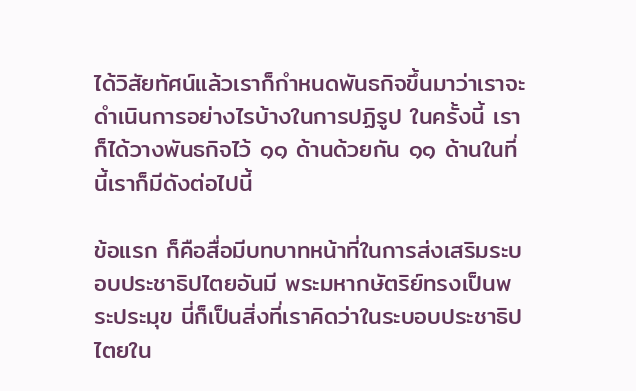ได้วิสัยทัศน์แล้วเราก็กําหนดพันธกิจขึ้นมาว่าเราจะดําเนินการอย่างไรบ้างในการปฏิรูป ในครั้งนี้ เราก็ได้วางพันธกิจไว้ ๑๑ ด้านด้วยกัน ๑๑ ด้านในที่นี้เราก็มีดังต่อไปนี้

ข้อแรก ก็คือสื่อมีบทบาทหน้าที่ในการส่งเสริมระบอบประชาธิปไตยอันมี พระมหากษัตริย์ทรงเป็นพระประมุข นี่ก็เป็นสิ่งที่เราคิดว่าในระบอบประชาธิปไตยใน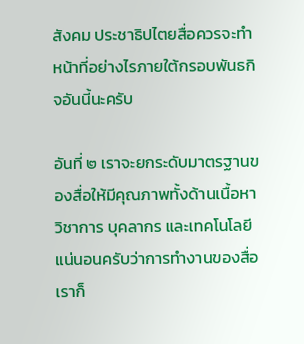สังคม ประชาธิปไตยสื่อควรจะทําหน้าที่อย่างไรภายใต้กรอบพันธกิจอันนี้นะครับ

อันที่ ๒ เราจะยกระดับมาตรฐานของสื่อให้มีคุณภาพทั้งด้านเนื้อหา วิชาการ บุคลากร และเทคโนโลยี แน่นอนครับว่าการทํางานของสื่อเราก็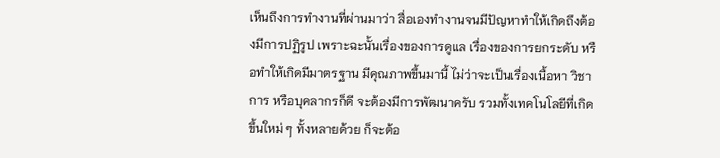เห็นถึงการทํางานที่ผ่านมาว่า สื่อเองทํางานจนมีปัญหาทําให้เกิดถึงต้องมีการปฏิรูป เพราะฉะนั้นเรื่องของการดูแล เรื่องของการยกระดับ หรือทําให้เกิดมีมาตรฐาน มีคุณภาพขึ้นมานี้ ไม่ว่าจะเป็นเรื่องเนื้อหา วิชาการ หรือบุคลากรก็ดี จะต้องมีการพัฒนาครับ รวมทั้งเทคโนโลยีที่เกิดขึ้นใหม่ ๆ ทั้งหลายด้วย ก็จะต้อ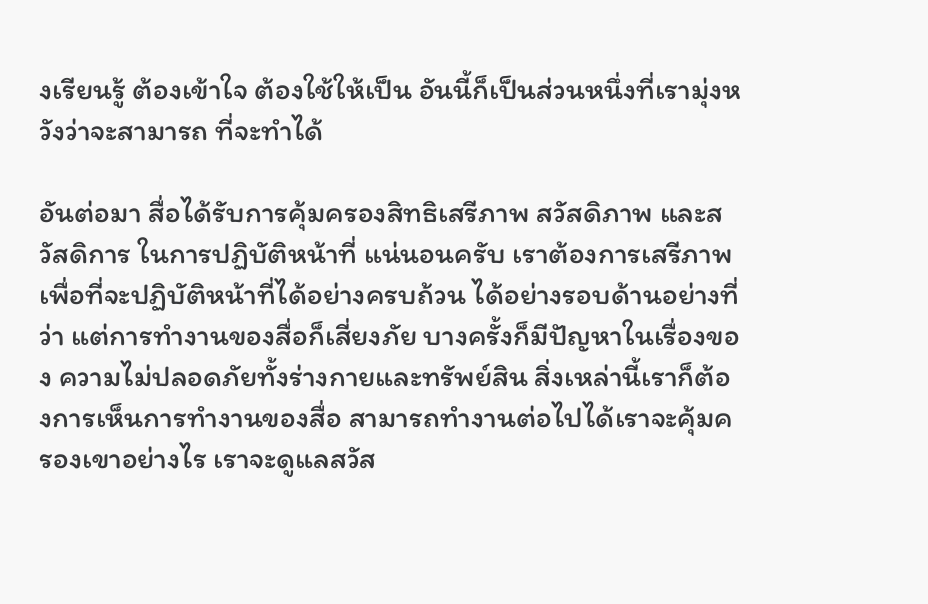งเรียนรู้ ต้องเข้าใจ ต้องใช้ให้เป็น อันนี้ก็เป็นส่วนหนึ่งที่เรามุ่งหวังว่าจะสามารถ ที่จะทําได้

อันต่อมา สื่อได้รับการคุ้มครองสิทธิเสรีภาพ สวัสดิภาพ และสวัสดิการ ในการปฏิบัติหน้าที่ แน่นอนครับ เราต้องการเสรีภาพเพื่อที่จะปฏิบัติหน้าที่ได้อย่างครบถ้วน ได้อย่างรอบด้านอย่างที่ว่า แต่การทํางานของสื่อก็เสี่ยงภัย บางครั้งก็มีปัญหาในเรื่องของ ความไม่ปลอดภัยทั้งร่างกายและทรัพย์สิน สิ่งเหล่านี้เราก็ต้องการเห็นการทํางานของสื่อ สามารถทํางานต่อไปได้เราจะคุ้มครองเขาอย่างไร เราจะดูแลสวัส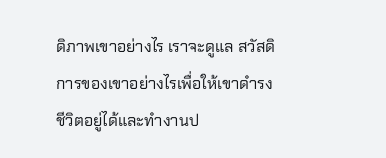ดิภาพเขาอย่างไร เราจะดูแล สวัสดิการของเขาอย่างไรเพื่อให้เขาดํารงชีวิตอยู่ได้และทํางานป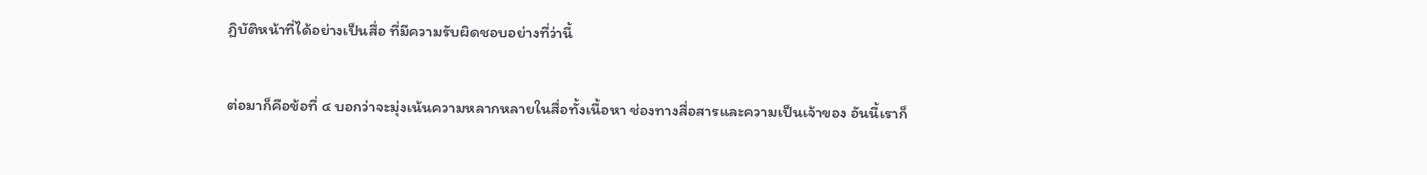ฏิบัติหน้าที่ได้อย่างเป็นสื่อ ที่มีความรับผิดชอบอย่างที่ว่านี้

ต่อมาก็คือข้อที่ ๔ บอกว่าจะมุ่งเน้นความหลากหลายในสื่อทั้งเนื้อหา ช่องทางสื่อสารและความเป็นเจ้าของ อันนี้เราก็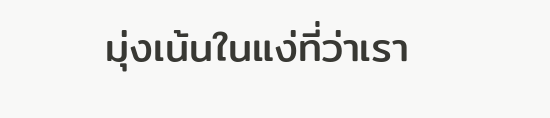มุ่งเน้นในแง่ที่ว่าเรา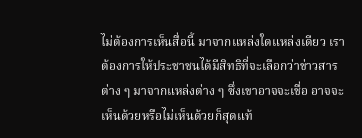ไม่ต้องการเห็นสื่อนี้ มาจากแหล่งใดแหล่งเดียว เราต้องการให้ประชาชนได้มีสิทธิที่จะเลือกว่าข่าวสารต่าง ๆ มาจากแหล่งต่าง ๆ ซึ่งเขาอาจจะเชื่อ อาจจะเห็นด้วยหรือไม่เห็นด้วยก็สุดแท้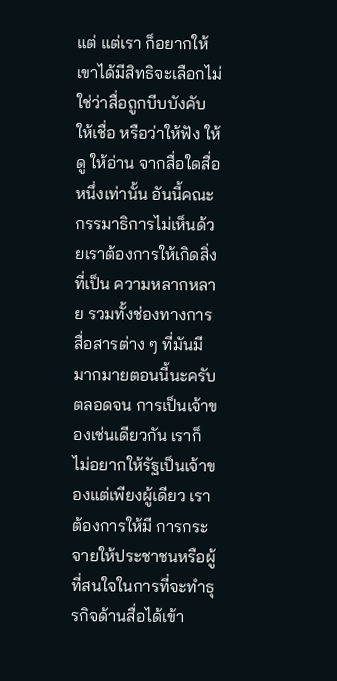แต่ แต่เรา ก็อยากให้เขาได้มีสิทธิจะเลือกไม่ใช่ว่าสื่อถูกบีบบังคับให้เชื่อ หรือว่าให้ฟัง ให้ดู ให้อ่าน จากสื่อใดสื่อหนึ่งเท่านั้น อันนี้คณะกรรมาธิการไม่เห็นด้วยเราต้องการให้เกิดสิ่งที่เป็น ความหลากหลาย รวมทั้งช่องทางการสื่อสารต่าง ๆ ที่มันมีมากมายตอนนี้นะครับ ตลอดจน การเป็นเจ้าของเช่นเดียวกัน เราก็ไม่อยากให้รัฐเป็นเจ้าของแต่เพียงผู้เดียว เราต้องการให้มี การกระจายให้ประชาชนหรือผู้ที่สนใจในการที่จะทําธุรกิจด้านสื่อได้เข้า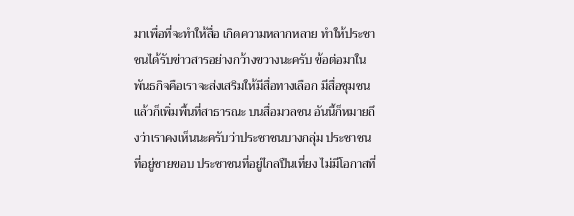มาเพื่อที่จะทําให้สื่อ เกิดความหลากหลาย ทําให้ประชาชนได้รับข่าวสารอย่างกว้างขวางนะครับ ข้อต่อมาในพันธกิจคือเราจะส่งเสริมให้มีสื่อทางเลือก มีสื่อชุมชน แล้วก็เพิ่มพื้นที่สาธารณะ บนสื่อมวลชน อันนี้ก็หมายถึงว่าเราคงเห็นนะครับว่าประชาชนบางกลุ่ม ประชาชนที่อยู่ชายขอบ ประชาชนที่อยู่ไกลปืนเที่ยง ไม่มีโอกาสที่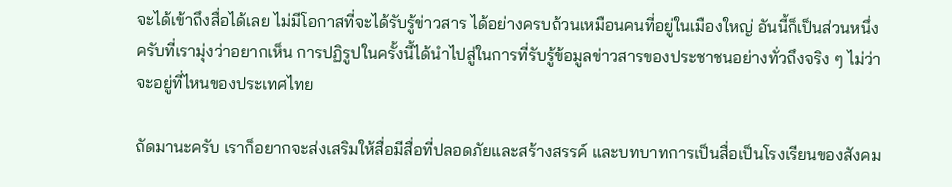จะได้เข้าถึงสื่อได้เลย ไม่มีโอกาสที่จะได้รับรู้ข่าวสาร ได้อย่างครบถ้วนเหมือนคนที่อยู่ในเมืองใหญ่ อันนี้ก็เป็นส่วนหนึ่งครับที่เรามุ่งว่าอยากเห็น การปฏิรูปในครั้งนี้ได้นําไปสู่ในการที่รับรู้ข้อมูลข่าวสารของประชาชนอย่างทั่วถึงจริง ๆ ไม่ว่าจะอยู่ที่ไหนของประเทศไทย

ถัดมานะครับ เราก็อยากจะส่งเสริมให้สื่อมีสื่อที่ปลอดภัยและสร้างสรรค์ และบทบาทการเป็นสื่อเป็นโรงเรียนของสังคม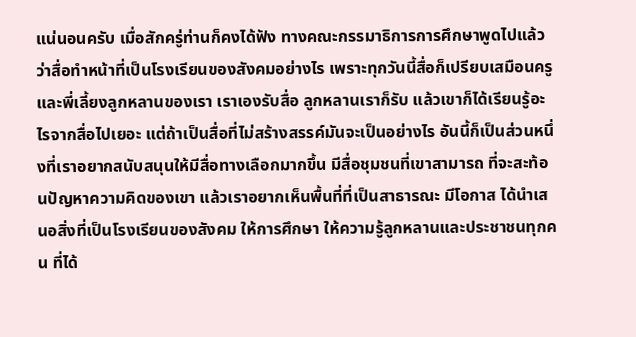แน่นอนครับ เมื่อสักครู่ท่านก็คงได้ฟัง ทางคณะกรรมาธิการการศึกษาพูดไปแล้วว่าสื่อทําหน้าที่เป็นโรงเรียนของสังคมอย่างไร เพราะทุกวันนี้สื่อก็เปรียบเสมือนครูและพี่เลี้ยงลูกหลานของเรา เราเองรับสื่อ ลูกหลานเราก็รับ แล้วเขาก็ได้เรียนรู้อะไรจากสื่อไปเยอะ แต่ถ้าเป็นสื่อที่ไม่สร้างสรรค์มันจะเป็นอย่างไร อันนี้ก็เป็นส่วนหนึ่งที่เราอยากสนับสนุนให้มีสื่อทางเลือกมากขึ้น มีสื่อชุมชนที่เขาสามารถ ที่จะสะท้อนปัญหาความคิดของเขา แล้วเราอยากเห็นพื้นที่ที่เป็นสาธารณะ มีโอกาส ได้นําเสนอสิ่งที่เป็นโรงเรียนของสังคม ให้การศึกษา ให้ความรู้ลูกหลานและประชาชนทุกคน ที่ได้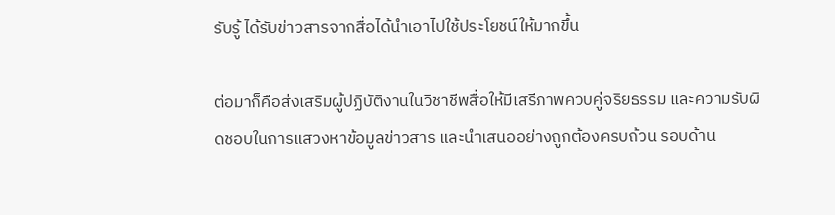รับรู้ ได้รับข่าวสารจากสื่อได้นําเอาไปใช้ประโยชน์ให้มากขึ้น

ต่อมาก็คือส่งเสริมผู้ปฏิบัติงานในวิชาชีพสื่อให้มีเสรีภาพควบคู่จริยธรรม และความรับผิดชอบในการแสวงหาข้อมูลข่าวสาร และนําเสนออย่างถูกต้องครบถ้วน รอบด้าน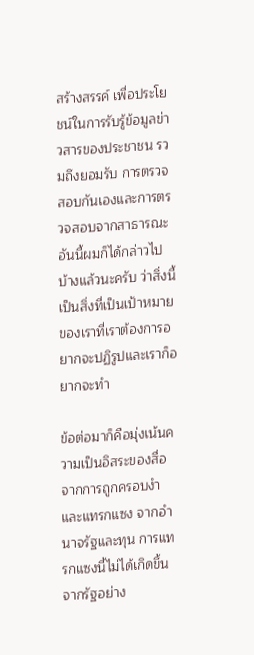สร้างสรรค์ เพื่อประโยชน์ในการรับรู้ข้อมูลข่าวสารของประชาชน รวมถึงยอมรับ การตรวจสอบกันเองและการตรวจสอบจากสาธารณะ อันนี้ผมก็ได้กล่าวไปบ้างแล้วนะครับ ว่าสิ่งนี้เป็นสิ่งที่เป็นเป้าหมายของเราที่เราต้องการอยากจะปฏิรูปและเราก็อยากจะทํา

ข้อต่อมาก็คือมุ่งเน้นความเป็นอิสระของสื่อจากการถูกครอบงําและแทรกแซง จากอํานาจรัฐและทุน การแทรกแซงนี้ไม่ได้เกิดขึ้นจากรัฐอย่าง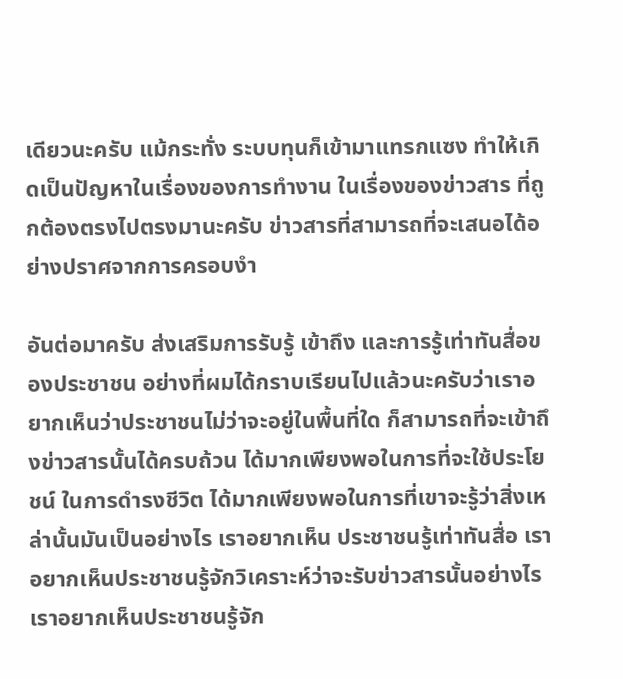เดียวนะครับ แม้กระทั่ง ระบบทุนก็เข้ามาแทรกแซง ทําให้เกิดเป็นปัญหาในเรื่องของการทํางาน ในเรื่องของข่าวสาร ที่ถูกต้องตรงไปตรงมานะครับ ข่าวสารที่สามารถที่จะเสนอได้อย่างปราศจากการครอบงํา

อันต่อมาครับ ส่งเสริมการรับรู้ เข้าถึง และการรู้เท่าทันสื่อของประชาชน อย่างที่ผมได้กราบเรียนไปแล้วนะครับว่าเราอยากเห็นว่าประชาชนไม่ว่าจะอยู่ในพื้นที่ใด ก็สามารถที่จะเข้าถึงข่าวสารนั้นได้ครบถ้วน ได้มากเพียงพอในการที่จะใช้ประโยชน์ ในการดํารงชีวิต ได้มากเพียงพอในการที่เขาจะรู้ว่าสิ่งเหล่านั้นมันเป็นอย่างไร เราอยากเห็น ประชาชนรู้เท่าทันสื่อ เราอยากเห็นประชาชนรู้จักวิเคราะห์ว่าจะรับข่าวสารนั้นอย่างไร เราอยากเห็นประชาชนรู้จัก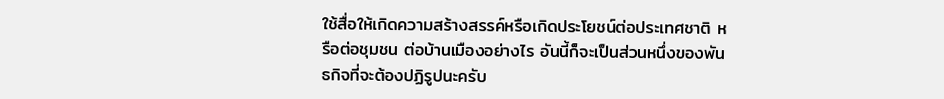ใช้สื่อให้เกิดความสร้างสรรค์หรือเกิดประโยชน์ต่อประเทศชาติ หรือต่อชุมชน ต่อบ้านเมืองอย่างไร อันนี้ก็จะเป็นส่วนหนึ่งของพันธกิจที่จะต้องปฏิรูปนะครับ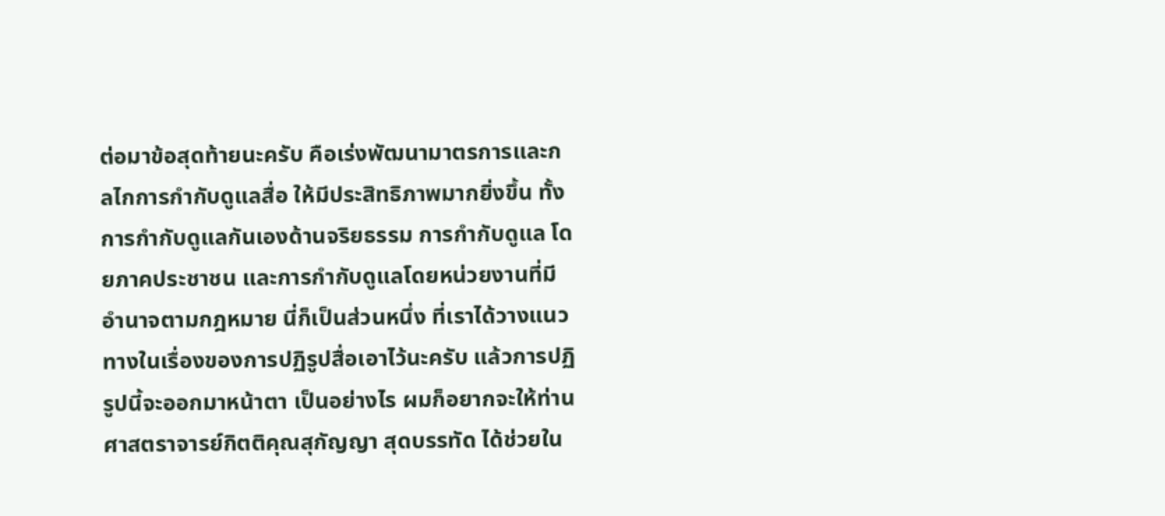ต่อมาข้อสุดท้ายนะครับ คือเร่งพัฒนามาตรการและกลไกการกํากับดูแลสื่อ ให้มีประสิทธิภาพมากยิ่งขึ้น ทั้งการกํากับดูแลกันเองด้านจริยธรรม การกํากับดูแล โดยภาคประชาชน และการกํากับดูแลโดยหน่วยงานที่มีอํานาจตามกฎหมาย นี่ก็เป็นส่วนหนึ่ง ที่เราได้วางแนวทางในเรื่องของการปฏิรูปสื่อเอาไว้นะครับ แล้วการปฏิรูปนี้จะออกมาหน้าตา เป็นอย่างไร ผมก็อยากจะให้ท่านศาสตราจารย์กิตติคุณสุกัญญา สุดบรรทัด ได้ช่วยใน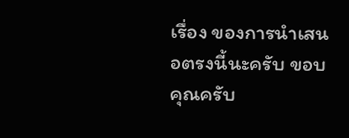เรื่อง ของการนําเสนอตรงนี้นะครับ ขอบคุณครับ